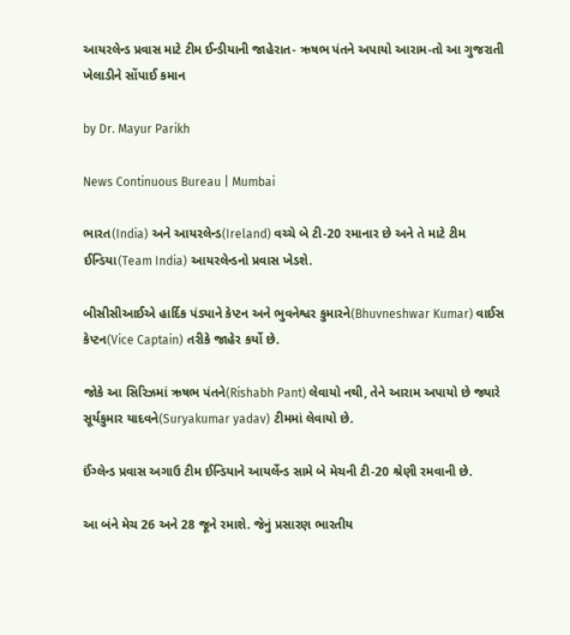આયરલેન્ડ પ્રવાસ માટે ટીમ ઈન્ડીયાની જાહેરાત- ઋષભ પંતને અપાયો આરામ-તો આ ગુજરાતી ખેલાડીને સોંપાઈ કમાન

by Dr. Mayur Parikh

News Continuous Bureau | Mumbai

ભારત(India) અને આયરલેન્ડ(Ireland) વચ્ચે બે ટી-20 રમાનાર છે અને તે માટે ટીમ ઈન્ડિયા(Team India) આયરલેન્ડનો પ્રવાસ ખેડશે.

બીસીસીઆઈએ હાર્દિક પંડ્યાને કેપ્ટન અને ભુવનેશ્વર કુમારને(Bhuvneshwar Kumar) વાઈસ કેપ્ટન(Vice Captain) તરીકે જાહેર કર્યો છે.

જોકે આ સિરિઝમાં ઋષભ પંતને(Rishabh Pant) લેવાયો નથી, તેને આરામ અપાયો છે જ્યારે સૂર્યકુમાર યાદવને(Suryakumar yadav) ટીમમાં લેવાયો છે.

ઈંગ્લેન્ડ પ્રવાસ અગાઉ ટીમ ઈન્ડિયાને આયર્લેન્ડ સામે બે મેચની ટી-20 શ્રેણી રમવાની છે.

આ બંને મેચ 26 અને 28 જૂને રમાશે. જેનું પ્રસારણ ભારતીય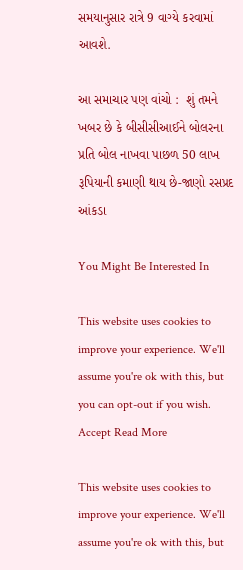સમયાનુસાર રાત્રે 9 વાગ્યે કરવામાં આવશે.

આ સમાચાર પણ વાંચો :  શું તમને ખબર છે કે બીસીસીઆઈને બોલરના પ્રતિ બોલ નાખવા પાછળ 50 લાખ રૂપિયાની કમાણી થાય છે-જાણો રસપ્રદ આંકડા

You Might Be Interested In

This website uses cookies to improve your experience. We'll assume you're ok with this, but you can opt-out if you wish. Accept Read More

This website uses cookies to improve your experience. We'll assume you're ok with this, but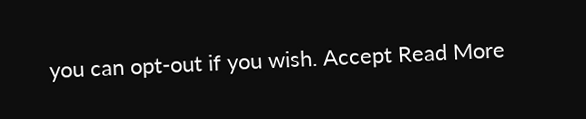you can opt-out if you wish. Accept Read More